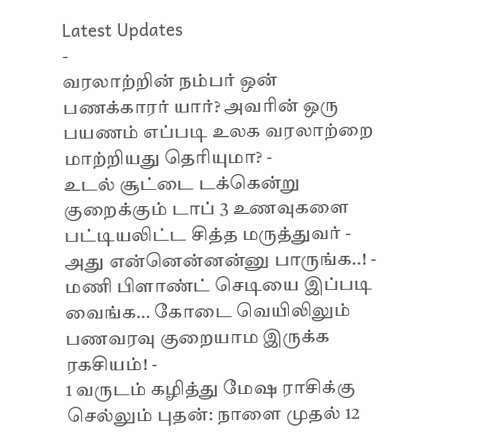Latest Updates
-
வரலாற்றின் நம்பர் ஒன் பணக்காரர் யார்? அவரின் ஒரு பயணம் எப்படி உலக வரலாற்றை மாற்றியது தெரியுமா? -
உடல் சூட்டை டக்கென்று குறைக்கும் டாப் 3 உணவுகளை பட்டியலிட்ட சித்த மருத்துவர் - அது என்னென்னன்னு பாருங்க..! -
மணி பிளாண்ட் செடியை இப்படி வைங்க… கோடை வெயிலிலும் பணவரவு குறையாம இருக்க ரகசியம்! -
1 வருடம் கழித்து மேஷ ராசிக்கு செல்லும் புதன்: நாளை முதல் 12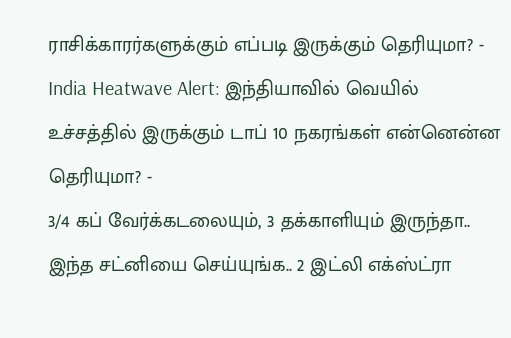ராசிக்காரர்களுக்கும் எப்படி இருக்கும் தெரியுமா? -
India Heatwave Alert: இந்தியாவில் வெயில் உச்சத்தில் இருக்கும் டாப் 10 நகரங்கள் என்னென்ன தெரியுமா? -
3/4 கப் வேர்க்கடலையும், 3 தக்காளியும் இருந்தா.. இந்த சட்னியை செய்யுங்க.. 2 இட்லி எக்ஸ்ட்ரா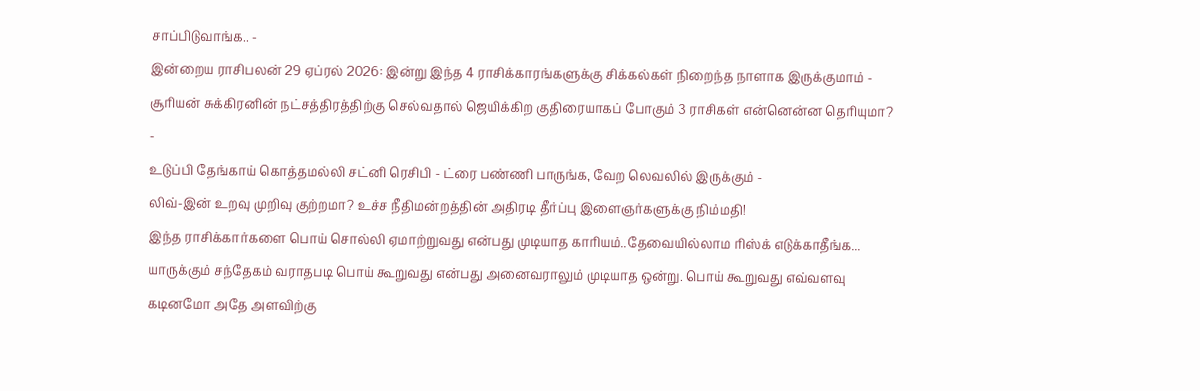சாப்பிடுவாங்க.. -
இன்றைய ராசிபலன் 29 ஏப்ரல் 2026: இன்று இந்த 4 ராசிக்காரங்களுக்கு சிக்கல்கள் நிறைந்த நாளாக இருக்குமாம் -
சூரியன் சுக்கிரனின் நட்சத்திரத்திற்கு செல்வதால் ஜெயிக்கிற குதிரையாகப் போகும் 3 ராசிகள் என்னென்ன தெரியுமா? -
உடுப்பி தேங்காய் கொத்தமல்லி சட்னி ரெசிபி - ட்ரை பண்ணி பாருங்க, வேற லெவலில் இருக்கும் -
லிவ்-இன் உறவு முறிவு குற்றமா? உச்ச நீதிமன்றத்தின் அதிரடி தீர்ப்பு இளைஞர்களுக்கு நிம்மதி!
இந்த ராசிக்கார்களை பொய் சொல்லி ஏமாற்றுவது என்பது முடியாத காரியம்..தேவையில்லாம ரிஸ்க் எடுக்காதீங்க...
யாருக்கும் சந்தேகம் வராதபடி பொய் கூறுவது என்பது அனைவராலும் முடியாத ஒன்று. பொய் கூறுவது எவ்வளவு கடினமோ அதே அளவிற்கு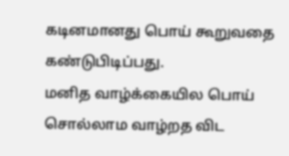கடினமானது பொய் கூறுவதை கண்டுபிடிப்பது.
மனித வாழ்க்கையில பொய் சொல்லாம வாழ்றத விட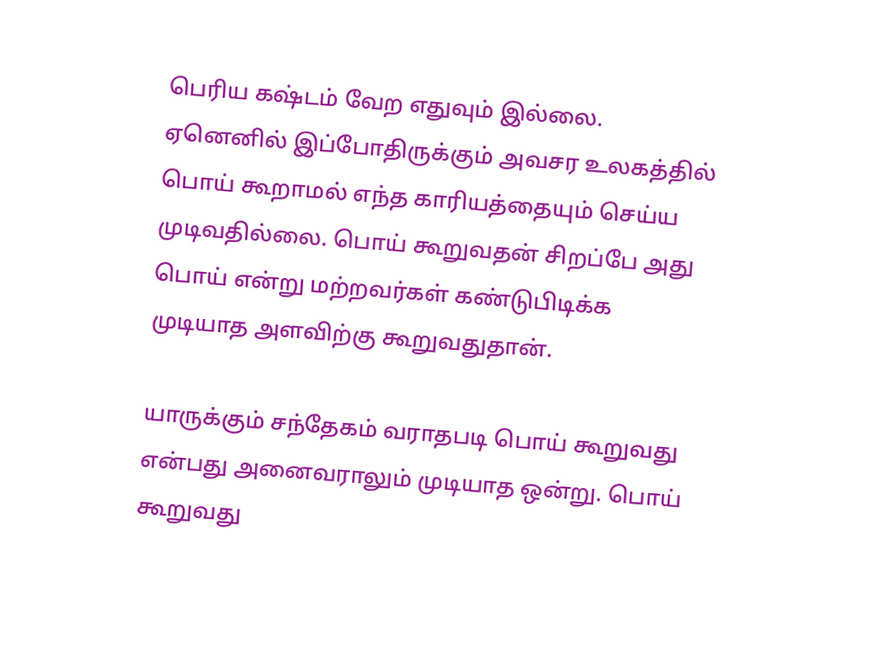பெரிய கஷ்டம் வேற எதுவும் இல்லை. ஏனெனில் இப்போதிருக்கும் அவசர உலகத்தில் பொய் கூறாமல் எந்த காரியத்தையும் செய்ய முடிவதில்லை. பொய் கூறுவதன் சிறப்பே அது பொய் என்று மற்றவர்கள் கண்டுபிடிக்க முடியாத அளவிற்கு கூறுவதுதான்.

யாருக்கும் சந்தேகம் வராதபடி பொய் கூறுவது என்பது அனைவராலும் முடியாத ஒன்று. பொய் கூறுவது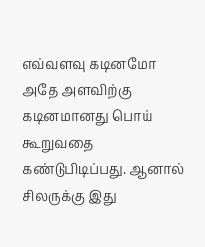எவ்வளவு கடினமோ அதே அளவிற்கு கடினமானது பொய் கூறுவதை கண்டுபிடிப்பது. ஆனால் சிலருக்கு இது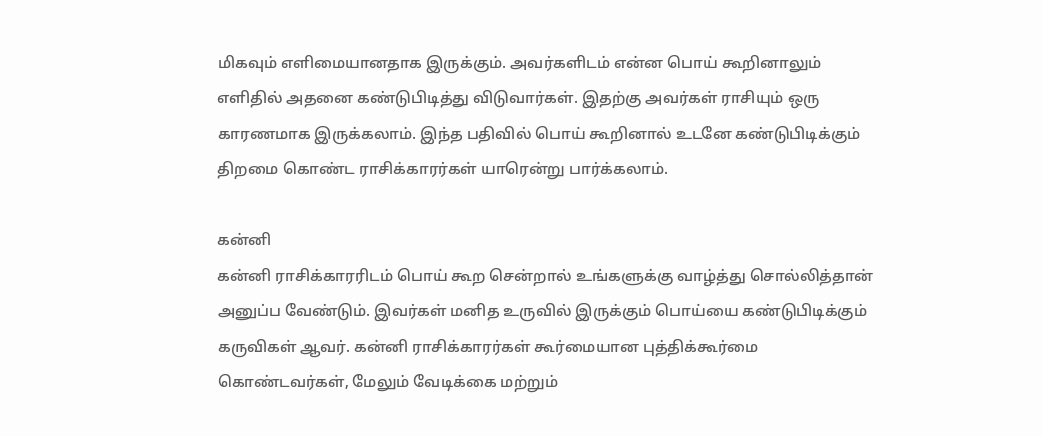மிகவும் எளிமையானதாக இருக்கும். அவர்களிடம் என்ன பொய் கூறினாலும் எளிதில் அதனை கண்டுபிடித்து விடுவார்கள். இதற்கு அவர்கள் ராசியும் ஒரு காரணமாக இருக்கலாம். இந்த பதிவில் பொய் கூறினால் உடனே கண்டுபிடிக்கும் திறமை கொண்ட ராசிக்காரர்கள் யாரென்று பார்க்கலாம்.

கன்னி
கன்னி ராசிக்காரரிடம் பொய் கூற சென்றால் உங்களுக்கு வாழ்த்து சொல்லித்தான் அனுப்ப வேண்டும். இவர்கள் மனித உருவில் இருக்கும் பொய்யை கண்டுபிடிக்கும் கருவிகள் ஆவர். கன்னி ராசிக்காரர்கள் கூர்மையான புத்திக்கூர்மை கொண்டவர்கள், மேலும் வேடிக்கை மற்றும்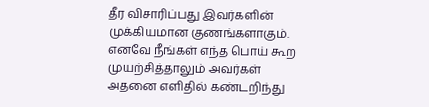தீர விசாரிப்பது இவர்களின் முக்கியமான குணங்களாகும். எனவே நீங்கள் எந்த பொய் கூற முயற்சித்தாலும் அவர்கள் அதனை எளிதில் கண்டறிந்து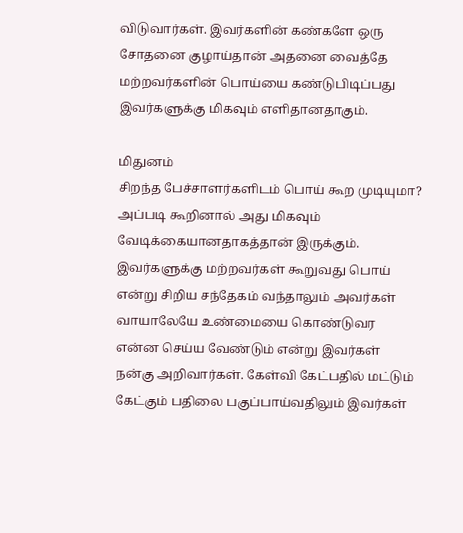விடுவார்கள். இவர்களின் கண்களே ஒரு சோதனை குழாய்தான் அதனை வைத்தே மற்றவர்களின் பொய்யை கண்டுபிடிப்பது இவர்களுக்கு மிகவும் எளிதானதாகும்.

மிதுனம்
சிறந்த பேச்சாளர்களிடம் பொய் கூற முடியுமா? அப்படி கூறினால் அது மிகவும் வேடிக்கையானதாகத்தான் இருக்கும். இவர்களுக்கு மற்றவர்கள் கூறுவது பொய் என்று சிறிய சந்தேகம் வந்தாலும் அவர்கள் வாயாலேயே உண்மையை கொண்டுவர என்ன செய்ய வேண்டும் என்று இவர்கள் நன்கு அறிவார்கள். கேள்வி கேட்பதில் மட்டும் கேட்கும் பதிலை பகுப்பாய்வதிலும் இவர்கள்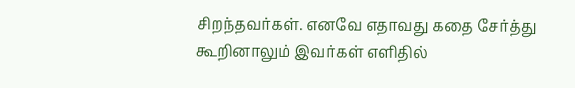சிறந்தவர்கள். எனவே எதாவது கதை சேர்த்து கூறினாலும் இவர்கள் எளிதில்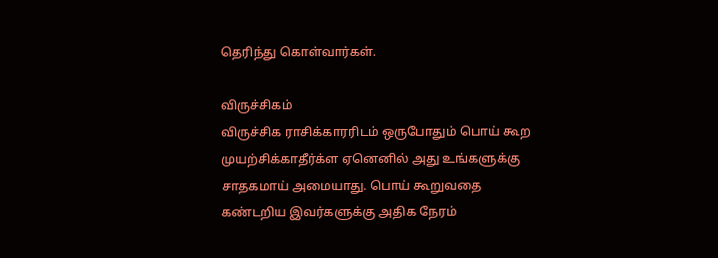தெரிந்து கொள்வார்கள்.

விருச்சிகம்
விருச்சிக ராசிக்காரரிடம் ஒருபோதும் பொய் கூற முயற்சிக்காதீர்க்ள ஏனெனில் அது உங்களுக்கு சாதகமாய் அமையாது. பொய் கூறுவதை கண்டறிய இவர்களுக்கு அதிக நேரம்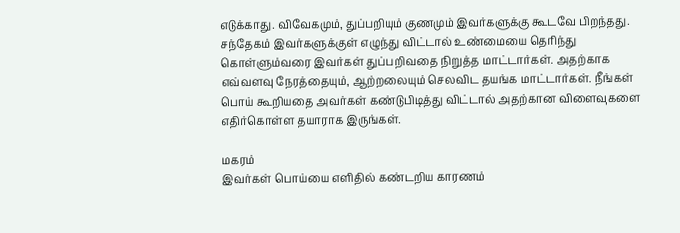எடுக்காது. விவேகமும், துப்பறியும் குணமும் இவர்களுக்கு கூடவே பிறந்தது. சந்தேகம் இவர்களுக்குள் எழுந்து விட்டால் உண்மையை தெரிந்து கொள்ளும்வரை இவர்கள் துப்பறிவதை நிறுத்த மாட்டார்கள். அதற்காக எவ்வளவு நேரத்தையும், ஆற்றலையும் செலவிட தயங்க மாட்டார்கள். நீங்கள் பொய் கூறியதை அவர்கள் கண்டுபிடித்து விட்டால் அதற்கான விளைவுகளை எதிர்கொள்ள தயாராக இருங்கள்.

மகரம்
இவர்கள் பொய்யை எளிதில் கண்டறிய காரணம்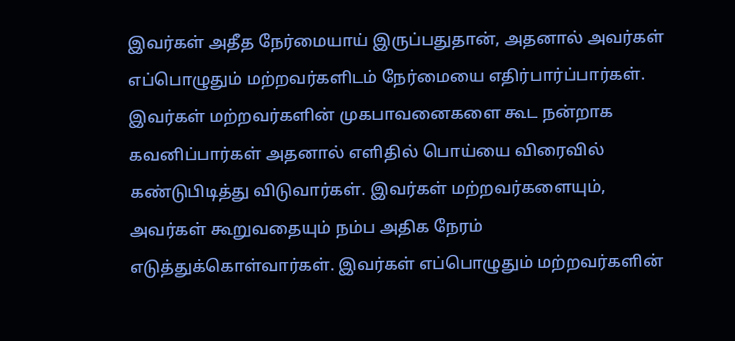இவர்கள் அதீத நேர்மையாய் இருப்பதுதான், அதனால் அவர்கள் எப்பொழுதும் மற்றவர்களிடம் நேர்மையை எதிர்பார்ப்பார்கள். இவர்கள் மற்றவர்களின் முகபாவனைகளை கூட நன்றாக கவனிப்பார்கள் அதனால் எளிதில் பொய்யை விரைவில் கண்டுபிடித்து விடுவார்கள். இவர்கள் மற்றவர்களையும், அவர்கள் கூறுவதையும் நம்ப அதிக நேரம் எடுத்துக்கொள்வார்கள். இவர்கள் எப்பொழுதும் மற்றவர்களின்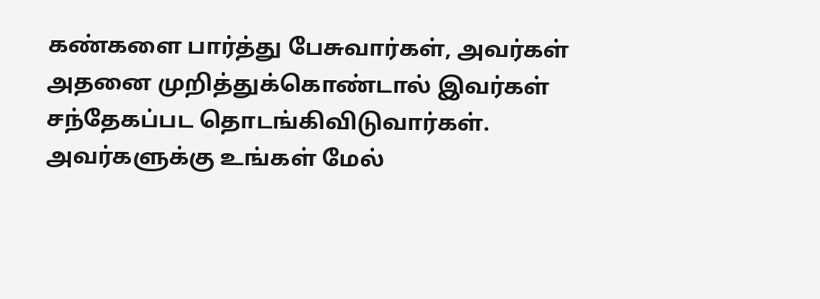கண்களை பார்த்து பேசுவார்கள், அவர்கள் அதனை முறித்துக்கொண்டால் இவர்கள் சந்தேகப்பட தொடங்கிவிடுவார்கள். அவர்களுக்கு உங்கள் மேல்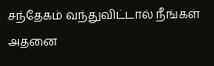சந்தேகம் வந்துவிட்டால் நீங்கள் அதனை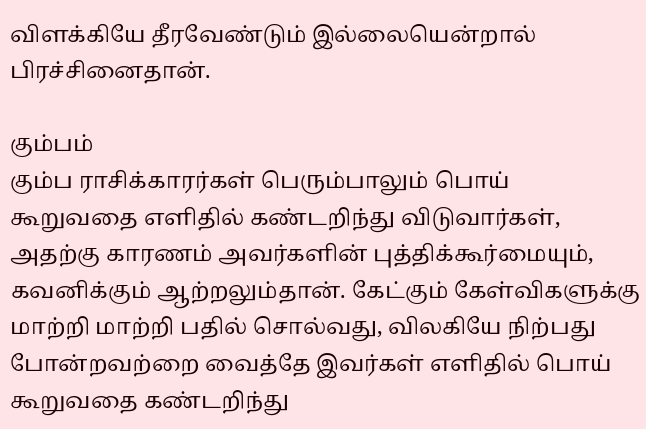விளக்கியே தீரவேண்டும் இல்லையென்றால் பிரச்சினைதான்.

கும்பம்
கும்ப ராசிக்காரர்கள் பெரும்பாலும் பொய் கூறுவதை எளிதில் கண்டறிந்து விடுவார்கள், அதற்கு காரணம் அவர்களின் புத்திக்கூர்மையும், கவனிக்கும் ஆற்றலும்தான். கேட்கும் கேள்விகளுக்கு மாற்றி மாற்றி பதில் சொல்வது, விலகியே நிற்பது போன்றவற்றை வைத்தே இவர்கள் எளிதில் பொய் கூறுவதை கண்டறிந்து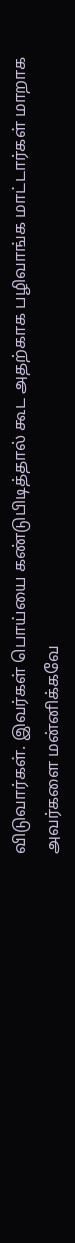விடுவார்கள். இவர்கள் பொய்யை கண்டுபிடித்தால் கூட அதற்காக பழிவாங்க மாட்டார்கள் மாறாக அவர்களை மன்னிக்கவே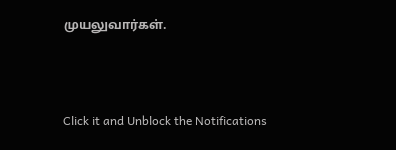முயலுவார்கள்.



Click it and Unblock the Notifications